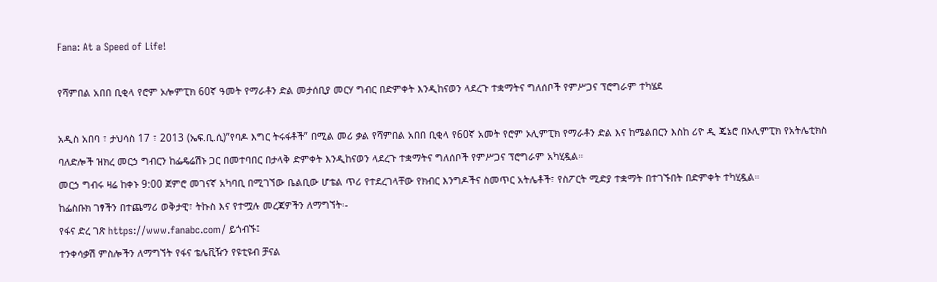Fana: At a Speed of Life!

የሻምበል አበበ ቢቂላ የሮም ኦሎምፒክ 60ኛ ዓመት የማራቶን ድል መታሰቢያ መርሃ ግብር በድምቀት እንዲከናወን ላደረጉ ተቋማትና ግለሰቦች የምሥጋና ፕሮግራም ተካሄደ

አዲስ አበባ ፣ ታህሳስ 17 ፣ 2013 (ኤፍ.ቢ.ሲ)”የባዶ እግር ትሩፋቶች” በሚል መሪ ቃል የሻምበል አበበ ቢቂላ የ60ኛ አመት የሮም ኦሊምፒክ የማራቶን ድል እና ከሜልበርን እስከ ሪዮ ዲ ጄኔሮ በኦሊምፒክ የአትሌቲክስ ባለድሎች ዝክረ መርኃ ግብርን ከፌዴሬሽኑ ጋር በመተባበር በታላቅ ድምቀት እንዲከናወን ላደረጉ ተቋማትና ግለሰቦች የምሥጋና ፕሮግራም አካሂዷል።
መርኃ ግብሩ ዛሬ ከቀኑ 9:00 ጀምሮ መገናኛ አካባቢ በሚገኘው ቤልቢው ሆቴል ጥሪ የተደረገላቸው የክብር እንግዶችና ስመጥር አትሌቶች፣ የስፖርት ሚድያ ተቋማት በተገኙበት በድምቀት ተካሂዷል።
ከፌስቡክ ገፃችን በተጨማሪ ወቅታዊ፣ ትኩስ እና የተሟሉ መረጃዎችን ለማግኘት፡-
የፋና ድረ ገጽ https://www.fanabc.com/ ይጎብኙ፤
ተንቀሳቃሽ ምስሎችን ለማግኘት የፋና ቴሌቪዥን የዩቲዩብ ቻናል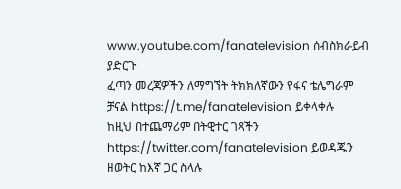www.youtube.com/fanatelevision ሰብስክራይብ ያድርጉ
ፈጣን መረጃዎችን ለማግኘት ትክክለኛውን የፋና ቴሌግራም ቻናል https://t.me/fanatelevision ይቀላቀሉ
ከዚህ በተጨማሪም በትዊተር ገጻችን https://twitter.com/fanatelevision ይወዳጁን
ዘወትር ከእኛ ጋር ስላሉ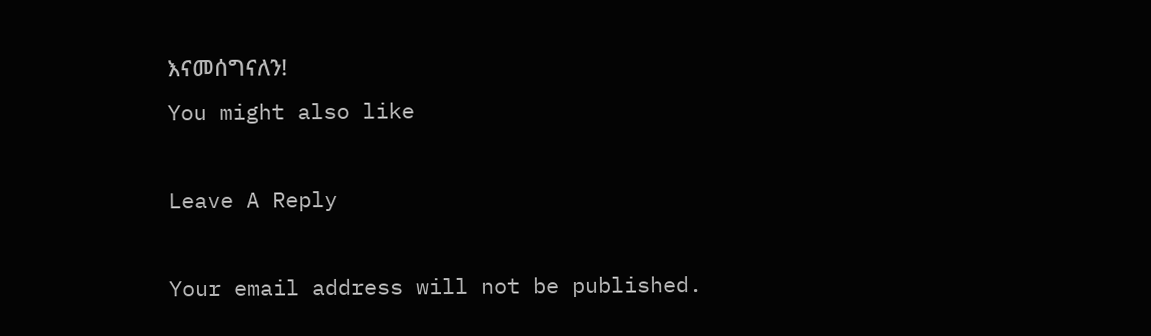እናመሰግናለን!
You might also like

Leave A Reply

Your email address will not be published.